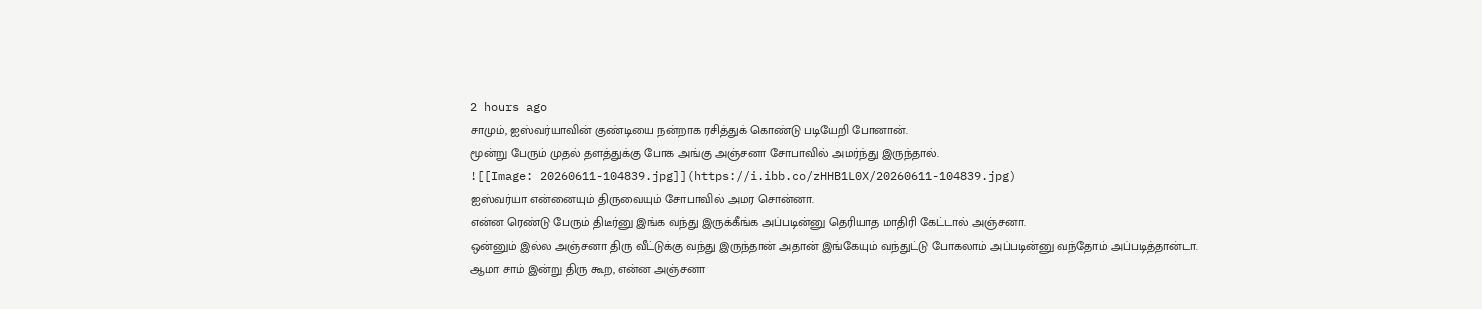2 hours ago
சாமும், ஐஸ்வர்யாவின் குண்டியை நன்றாக ரசித்துக் கொண்டு படியேறி போனான்.
மூன்று பேரும் முதல் தளத்துக்கு போக அங்கு அஞ்சனா சோபாவில் அமர்ந்து இருந்தால்.
![[Image: 20260611-104839.jpg]](https://i.ibb.co/zHHB1L0X/20260611-104839.jpg)
ஐஸ்வர்யா என்னையும் திருவையும் சோபாவில் அமர சொன்னா.
என்ன ரெண்டு பேரும் திடீர்னு இங்க வந்து இருக்கீங்க அப்படின்னு தெரியாத மாதிரி கேட்டால் அஞ்சனா.
ஒன்னும் இல்ல அஞ்சனா திரு வீட்டுக்கு வந்து இருந்தான் அதான் இங்கேயும் வந்துட்டு போகலாம் அப்படின்னு வந்தோம் அப்படித்தான்டா.
ஆமா சாம் இன்று திரு கூற, என்ன அஞ்சனா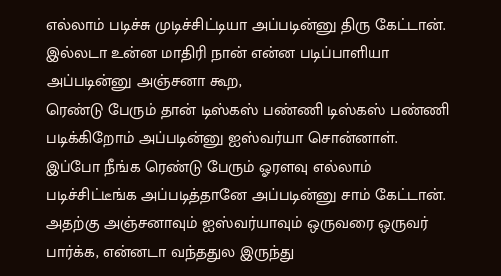எல்லாம் படிச்சு முடிச்சிட்டியா அப்படின்னு திரு கேட்டான்.
இல்லடா உன்ன மாதிரி நான் என்ன படிப்பாளியா அப்படின்னு அஞ்சனா கூற,
ரெண்டு பேரும் தான் டிஸ்கஸ் பண்ணி டிஸ்கஸ் பண்ணி படிக்கிறோம் அப்படின்னு ஐஸ்வர்யா சொன்னாள்.
இப்போ நீங்க ரெண்டு பேரும் ஓரளவு எல்லாம் படிச்சிட்டீங்க அப்படித்தானே அப்படின்னு சாம் கேட்டான்.
அதற்கு அஞ்சனாவும் ஐஸ்வர்யாவும் ஒருவரை ஒருவர் பார்க்க, என்னடா வந்ததுல இருந்து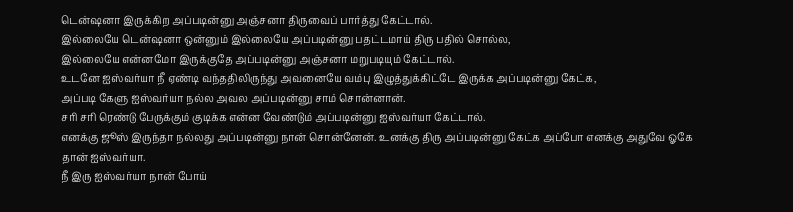டென்ஷனா இருக்கிற அப்படின்னு அஞ்சனா திருவைப் பார்த்து கேட்டால்.
இல்லையே டென்ஷனா ஒன்னும் இல்லையே அப்படின்னு பதட்டமாய் திரு பதில் சொல்ல,
இல்லையே என்னமோ இருக்குதே அப்படின்னு அஞ்சனா மறுபடியும் கேட்டால்.
உடனே ஐஸ்வர்யா நீ ஏண்டி வந்ததிலிருந்து அவனையே வம்பு இழுத்துக்கிட்டே இருக்க அப்படின்னு கேட்க,
அப்படி கேளு ஐஸ்வர்யா நல்ல அவல அப்படின்னு சாம் சொன்னான்.
சரி சரி ரெண்டு பேருக்கும் குடிக்க என்ன வேண்டும் அப்படின்னு ஐஸ்வர்யா கேட்டால்.
எனக்கு ஜூஸ் இருந்தா நல்லது அப்படின்னு நான் சொன்னேன். உனக்கு திரு அப்படின்னு கேட்க அப்போ எனக்கு அதுவே ஓகே தான் ஐஸ்வர்யா.
நீ இரு ஐஸ்வர்யா நான் போய்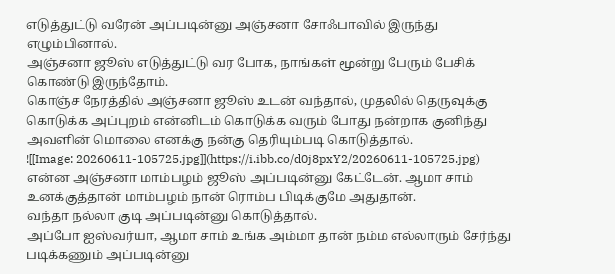எடுத்துட்டு வரேன் அப்படின்னு அஞ்சனா சோஃபாவில் இருந்து எழும்பினால்.
அஞ்சனா ஜூஸ் எடுத்துட்டு வர போக, நாங்கள் மூன்று பேரும் பேசிக் கொண்டு இருந்தோம்.
கொஞ்ச நேரத்தில் அஞ்சனா ஜூஸ் உடன் வந்தால், முதலில் தெருவுக்கு கொடுக்க அப்புறம் என்னிடம் கொடுக்க வரும் போது நன்றாக குனிந்து அவளின் மொலை எனக்கு நன்கு தெரியும்படி கொடுத்தால்.
![[Image: 20260611-105725.jpg]](https://i.ibb.co/d0j8pxY2/20260611-105725.jpg)
என்ன அஞ்சனா மாம்பழம் ஜூஸ் அப்படின்னு கேட்டேன். ஆமா சாம் உனக்குத்தான் மாம்பழம் நான் ரொம்ப பிடிக்குமே அதுதான்.
வந்தா நல்லா குடி அப்படின்னு கொடுத்தால்.
அப்போ ஐஸ்வர்யா, ஆமா சாம் உங்க அம்மா தான் நம்ம எல்லாரும் சேர்ந்து படிக்கணும் அப்படின்னு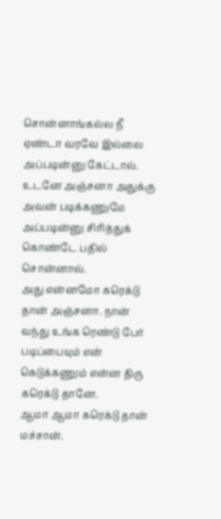சொன்னாங்கல்ல நீ ஏண்டா வரவே இல்லை அப்படின்னு கேட்டால்.
உடனே அஞ்சனா அதுக்கு அவன் படிக்கணுமே அப்படின்னு சிரித்துக் கொண்டே பதில் சொன்னால்.
அது என்னமோ கரெக்டு தான் அஞ்சனா. நான் வந்து உங்க ரெண்டு பேர் படிப்பையும் என் கெடுக்கணும் என்ன திரு கரெக்டு தானே.
ஆமா ஆமா கரெக்டு தான் மச்சான்.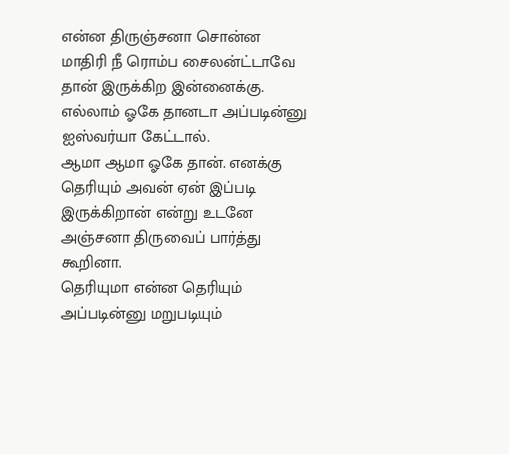என்ன திருஞ்சனா சொன்ன மாதிரி நீ ரொம்ப சைலன்ட்டாவே தான் இருக்கிற இன்னைக்கு. எல்லாம் ஓகே தானடா அப்படின்னு ஐஸ்வர்யா கேட்டால்.
ஆமா ஆமா ஓகே தான். எனக்கு தெரியும் அவன் ஏன் இப்படி இருக்கிறான் என்று உடனே அஞ்சனா திருவைப் பார்த்து கூறினா.
தெரியுமா என்ன தெரியும் அப்படின்னு மறுபடியும்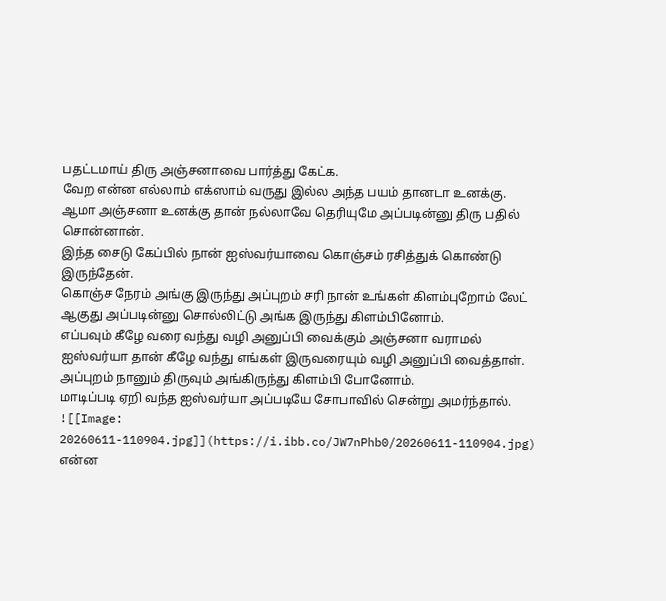பதட்டமாய் திரு அஞ்சனாவை பார்த்து கேட்க.
வேற என்ன எல்லாம் எக்ஸாம் வருது இல்ல அந்த பயம் தானடா உனக்கு.
ஆமா அஞ்சனா உனக்கு தான் நல்லாவே தெரியுமே அப்படின்னு திரு பதில் சொன்னான்.
இந்த சைடு கேப்பில் நான் ஐஸ்வர்யாவை கொஞ்சம் ரசித்துக் கொண்டு இருந்தேன்.
கொஞ்ச நேரம் அங்கு இருந்து அப்புறம் சரி நான் உங்கள் கிளம்புறோம் லேட் ஆகுது அப்படின்னு சொல்லிட்டு அங்க இருந்து கிளம்பினோம்.
எப்பவும் கீழே வரை வந்து வழி அனுப்பி வைக்கும் அஞ்சனா வராமல் ஐஸ்வர்யா தான் கீழே வந்து எங்கள் இருவரையும் வழி அனுப்பி வைத்தாள்.
அப்புறம் நானும் திருவும் அங்கிருந்து கிளம்பி போனோம்.
மாடிப்படி ஏறி வந்த ஐஸ்வர்யா அப்படியே சோபாவில் சென்று அமர்ந்தால்.
![[Image: 20260611-110904.jpg]](https://i.ibb.co/JW7nPhb0/20260611-110904.jpg)
என்ன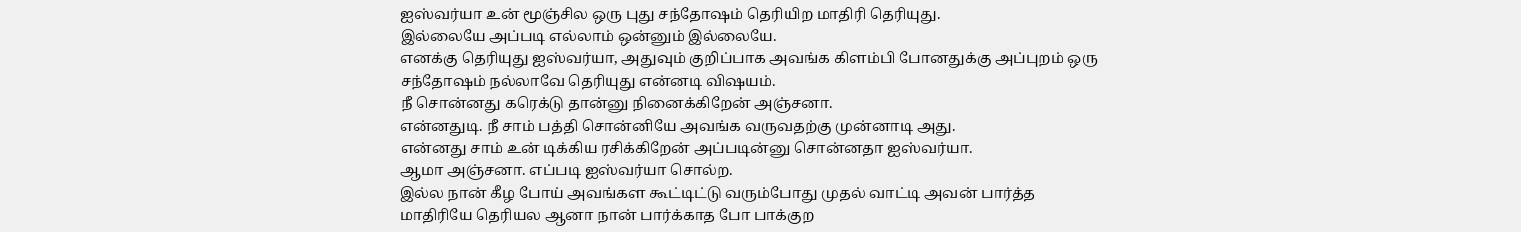ஐஸ்வர்யா உன் மூஞ்சில ஒரு புது சந்தோஷம் தெரியிற மாதிரி தெரியுது.
இல்லையே அப்படி எல்லாம் ஒன்னும் இல்லையே.
எனக்கு தெரியுது ஐஸ்வர்யா, அதுவும் குறிப்பாக அவங்க கிளம்பி போனதுக்கு அப்புறம் ஒரு சந்தோஷம் நல்லாவே தெரியுது என்னடி விஷயம்.
நீ சொன்னது கரெக்டு தான்னு நினைக்கிறேன் அஞ்சனா.
என்னதுடி. நீ சாம் பத்தி சொன்னியே அவங்க வருவதற்கு முன்னாடி அது.
என்னது சாம் உன் டிக்கிய ரசிக்கிறேன் அப்படின்னு சொன்னதா ஐஸ்வர்யா.
ஆமா அஞ்சனா. எப்படி ஐஸ்வர்யா சொல்ற.
இல்ல நான் கீழ போய் அவங்கள கூட்டிட்டு வரும்போது முதல் வாட்டி அவன் பார்த்த மாதிரியே தெரியல ஆனா நான் பார்க்காத போ பாக்குற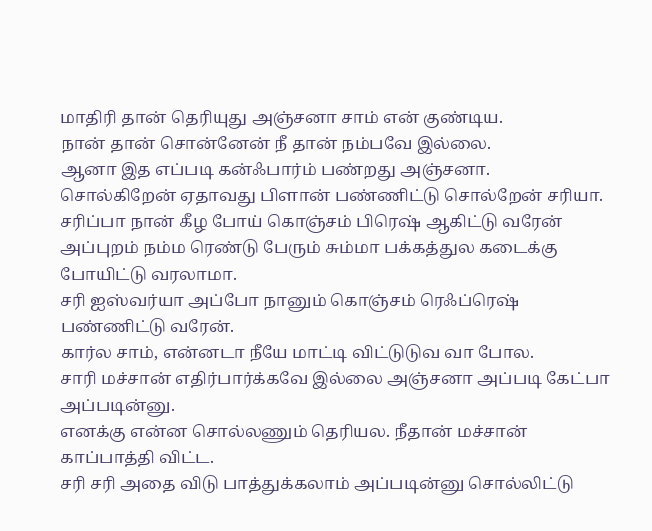மாதிரி தான் தெரியுது அஞ்சனா சாம் என் குண்டிய.
நான் தான் சொன்னேன் நீ தான் நம்பவே இல்லை.
ஆனா இத எப்படி கன்ஃபார்ம் பண்றது அஞ்சனா.
சொல்கிறேன் ஏதாவது பிளான் பண்ணிட்டு சொல்றேன் சரியா.
சரிப்பா நான் கீழ போய் கொஞ்சம் பிரெஷ் ஆகிட்டு வரேன் அப்புறம் நம்ம ரெண்டு பேரும் சும்மா பக்கத்துல கடைக்கு போயிட்டு வரலாமா.
சரி ஐஸ்வர்யா அப்போ நானும் கொஞ்சம் ரெஃப்ரெஷ் பண்ணிட்டு வரேன்.
கார்ல சாம், என்னடா நீயே மாட்டி விட்டுடுவ வா போல.
சாரி மச்சான் எதிர்பார்க்கவே இல்லை அஞ்சனா அப்படி கேட்பா அப்படின்னு.
எனக்கு என்ன சொல்லணும் தெரியல. நீதான் மச்சான் காப்பாத்தி விட்ட.
சரி சரி அதை விடு பாத்துக்கலாம் அப்படின்னு சொல்லிட்டு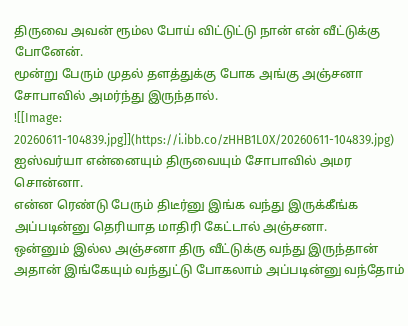திருவை அவன் ரூம்ல போய் விட்டுட்டு நான் என் வீட்டுக்கு போனேன்.
மூன்று பேரும் முதல் தளத்துக்கு போக அங்கு அஞ்சனா சோபாவில் அமர்ந்து இருந்தால்.
![[Image: 20260611-104839.jpg]](https://i.ibb.co/zHHB1L0X/20260611-104839.jpg)
ஐஸ்வர்யா என்னையும் திருவையும் சோபாவில் அமர சொன்னா.
என்ன ரெண்டு பேரும் திடீர்னு இங்க வந்து இருக்கீங்க அப்படின்னு தெரியாத மாதிரி கேட்டால் அஞ்சனா.
ஒன்னும் இல்ல அஞ்சனா திரு வீட்டுக்கு வந்து இருந்தான் அதான் இங்கேயும் வந்துட்டு போகலாம் அப்படின்னு வந்தோம்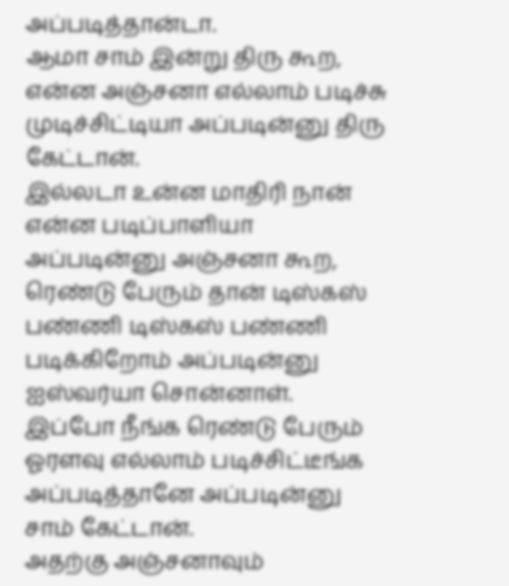அப்படித்தான்டா.
ஆமா சாம் இன்று திரு கூற, என்ன அஞ்சனா எல்லாம் படிச்சு முடிச்சிட்டியா அப்படின்னு திரு கேட்டான்.
இல்லடா உன்ன மாதிரி நான் என்ன படிப்பாளியா அப்படின்னு அஞ்சனா கூற,
ரெண்டு பேரும் தான் டிஸ்கஸ் பண்ணி டிஸ்கஸ் பண்ணி படிக்கிறோம் அப்படின்னு ஐஸ்வர்யா சொன்னாள்.
இப்போ நீங்க ரெண்டு பேரும் ஓரளவு எல்லாம் படிச்சிட்டீங்க அப்படித்தானே அப்படின்னு சாம் கேட்டான்.
அதற்கு அஞ்சனாவும்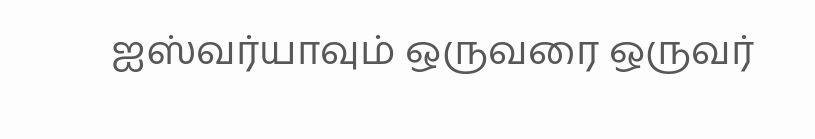ஐஸ்வர்யாவும் ஒருவரை ஒருவர்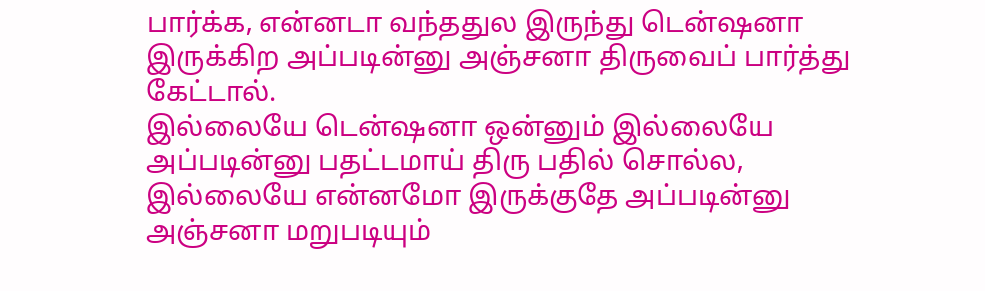பார்க்க, என்னடா வந்ததுல இருந்து டென்ஷனா இருக்கிற அப்படின்னு அஞ்சனா திருவைப் பார்த்து கேட்டால்.
இல்லையே டென்ஷனா ஒன்னும் இல்லையே அப்படின்னு பதட்டமாய் திரு பதில் சொல்ல,
இல்லையே என்னமோ இருக்குதே அப்படின்னு அஞ்சனா மறுபடியும்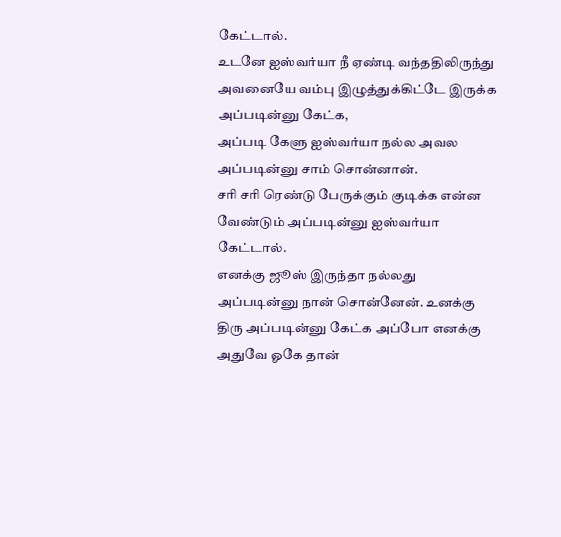கேட்டால்.
உடனே ஐஸ்வர்யா நீ ஏண்டி வந்ததிலிருந்து அவனையே வம்பு இழுத்துக்கிட்டே இருக்க அப்படின்னு கேட்க,
அப்படி கேளு ஐஸ்வர்யா நல்ல அவல அப்படின்னு சாம் சொன்னான்.
சரி சரி ரெண்டு பேருக்கும் குடிக்க என்ன வேண்டும் அப்படின்னு ஐஸ்வர்யா கேட்டால்.
எனக்கு ஜூஸ் இருந்தா நல்லது அப்படின்னு நான் சொன்னேன். உனக்கு திரு அப்படின்னு கேட்க அப்போ எனக்கு அதுவே ஓகே தான்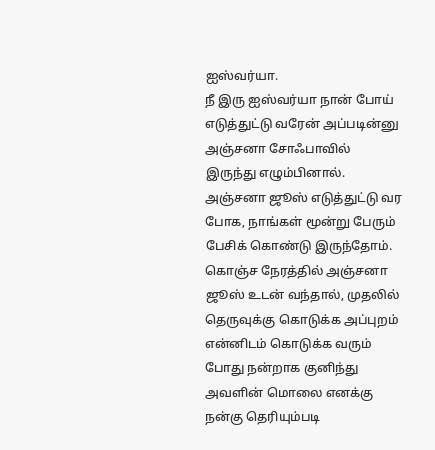ஐஸ்வர்யா.
நீ இரு ஐஸ்வர்யா நான் போய் எடுத்துட்டு வரேன் அப்படின்னு அஞ்சனா சோஃபாவில் இருந்து எழும்பினால்.
அஞ்சனா ஜூஸ் எடுத்துட்டு வர போக, நாங்கள் மூன்று பேரும் பேசிக் கொண்டு இருந்தோம்.
கொஞ்ச நேரத்தில் அஞ்சனா ஜூஸ் உடன் வந்தால், முதலில் தெருவுக்கு கொடுக்க அப்புறம் என்னிடம் கொடுக்க வரும் போது நன்றாக குனிந்து அவளின் மொலை எனக்கு நன்கு தெரியும்படி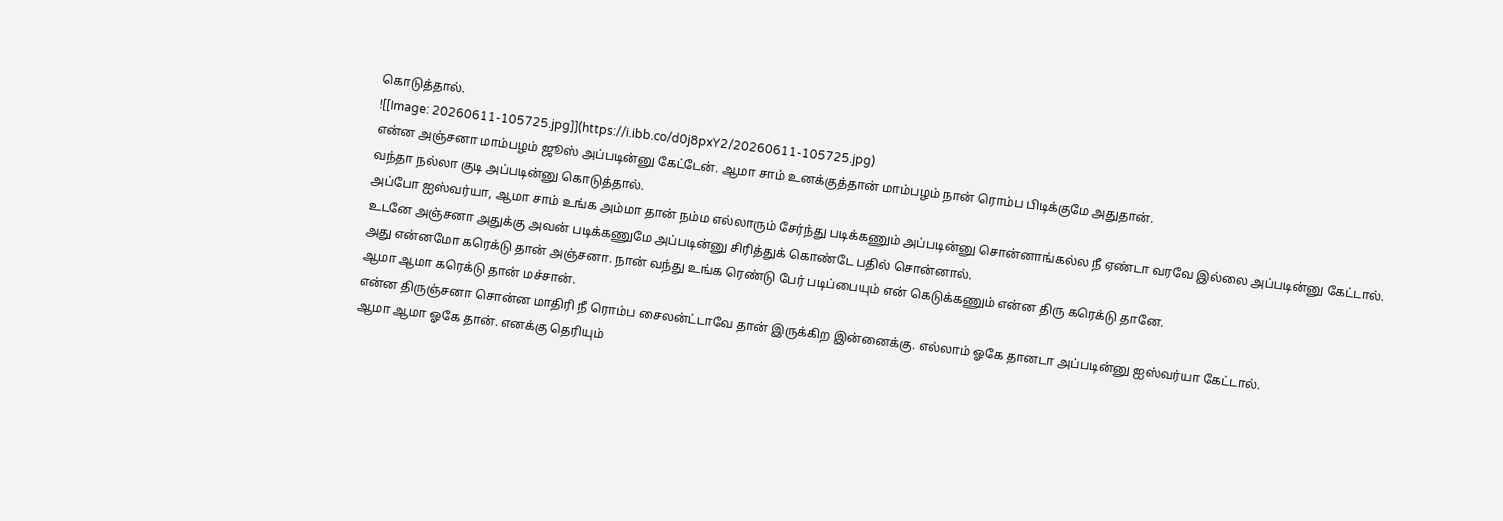கொடுத்தால்.
![[Image: 20260611-105725.jpg]](https://i.ibb.co/d0j8pxY2/20260611-105725.jpg)
என்ன அஞ்சனா மாம்பழம் ஜூஸ் அப்படின்னு கேட்டேன். ஆமா சாம் உனக்குத்தான் மாம்பழம் நான் ரொம்ப பிடிக்குமே அதுதான்.
வந்தா நல்லா குடி அப்படின்னு கொடுத்தால்.
அப்போ ஐஸ்வர்யா, ஆமா சாம் உங்க அம்மா தான் நம்ம எல்லாரும் சேர்ந்து படிக்கணும் அப்படின்னு சொன்னாங்கல்ல நீ ஏண்டா வரவே இல்லை அப்படின்னு கேட்டால்.
உடனே அஞ்சனா அதுக்கு அவன் படிக்கணுமே அப்படின்னு சிரித்துக் கொண்டே பதில் சொன்னால்.
அது என்னமோ கரெக்டு தான் அஞ்சனா. நான் வந்து உங்க ரெண்டு பேர் படிப்பையும் என் கெடுக்கணும் என்ன திரு கரெக்டு தானே.
ஆமா ஆமா கரெக்டு தான் மச்சான்.
என்ன திருஞ்சனா சொன்ன மாதிரி நீ ரொம்ப சைலன்ட்டாவே தான் இருக்கிற இன்னைக்கு. எல்லாம் ஓகே தானடா அப்படின்னு ஐஸ்வர்யா கேட்டால்.
ஆமா ஆமா ஓகே தான். எனக்கு தெரியும்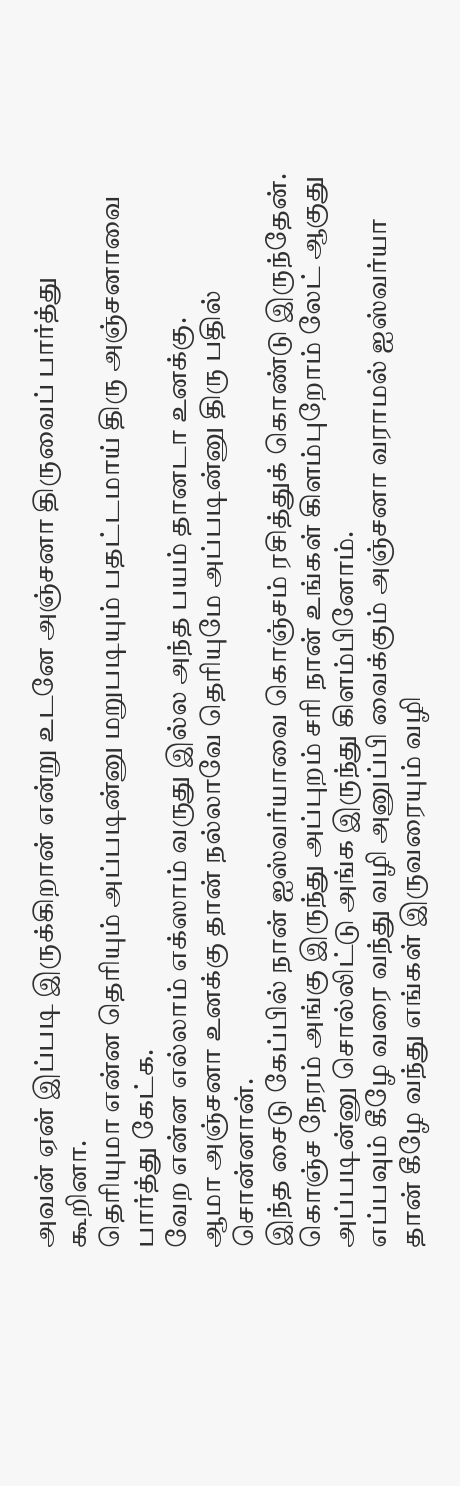அவன் ஏன் இப்படி இருக்கிறான் என்று உடனே அஞ்சனா திருவைப் பார்த்து கூறினா.
தெரியுமா என்ன தெரியும் அப்படின்னு மறுபடியும் பதட்டமாய் திரு அஞ்சனாவை பார்த்து கேட்க.
வேற என்ன எல்லாம் எக்ஸாம் வருது இல்ல அந்த பயம் தானடா உனக்கு.
ஆமா அஞ்சனா உனக்கு தான் நல்லாவே தெரியுமே அப்படின்னு திரு பதில் சொன்னான்.
இந்த சைடு கேப்பில் நான் ஐஸ்வர்யாவை கொஞ்சம் ரசித்துக் கொண்டு இருந்தேன்.
கொஞ்ச நேரம் அங்கு இருந்து அப்புறம் சரி நான் உங்கள் கிளம்புறோம் லேட் ஆகுது அப்படின்னு சொல்லிட்டு அங்க இருந்து கிளம்பினோம்.
எப்பவும் கீழே வரை வந்து வழி அனுப்பி வைக்கும் அஞ்சனா வராமல் ஐஸ்வர்யா தான் கீழே வந்து எங்கள் இருவரையும் வழி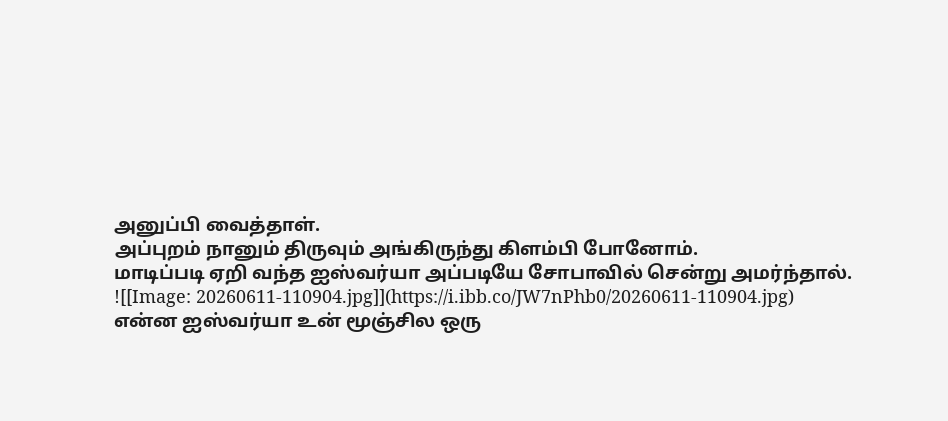அனுப்பி வைத்தாள்.
அப்புறம் நானும் திருவும் அங்கிருந்து கிளம்பி போனோம்.
மாடிப்படி ஏறி வந்த ஐஸ்வர்யா அப்படியே சோபாவில் சென்று அமர்ந்தால்.
![[Image: 20260611-110904.jpg]](https://i.ibb.co/JW7nPhb0/20260611-110904.jpg)
என்ன ஐஸ்வர்யா உன் மூஞ்சில ஒரு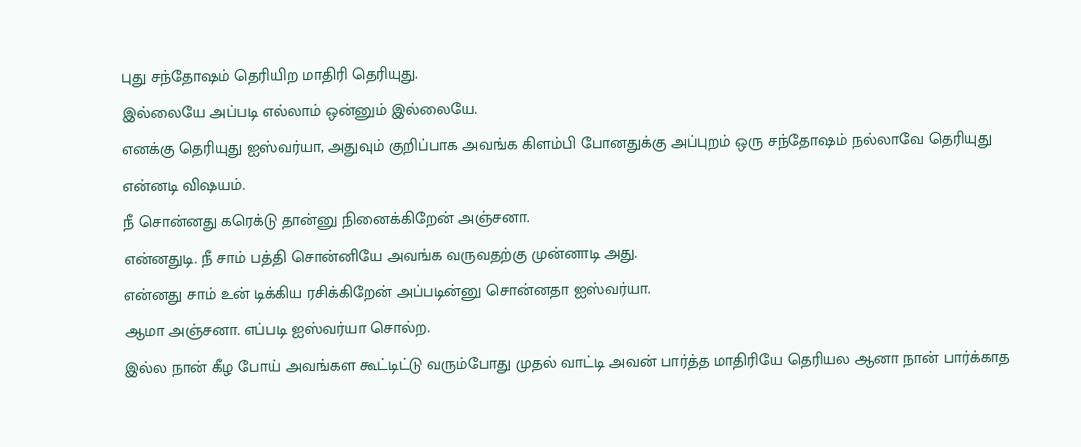புது சந்தோஷம் தெரியிற மாதிரி தெரியுது.
இல்லையே அப்படி எல்லாம் ஒன்னும் இல்லையே.
எனக்கு தெரியுது ஐஸ்வர்யா, அதுவும் குறிப்பாக அவங்க கிளம்பி போனதுக்கு அப்புறம் ஒரு சந்தோஷம் நல்லாவே தெரியுது என்னடி விஷயம்.
நீ சொன்னது கரெக்டு தான்னு நினைக்கிறேன் அஞ்சனா.
என்னதுடி. நீ சாம் பத்தி சொன்னியே அவங்க வருவதற்கு முன்னாடி அது.
என்னது சாம் உன் டிக்கிய ரசிக்கிறேன் அப்படின்னு சொன்னதா ஐஸ்வர்யா.
ஆமா அஞ்சனா. எப்படி ஐஸ்வர்யா சொல்ற.
இல்ல நான் கீழ போய் அவங்கள கூட்டிட்டு வரும்போது முதல் வாட்டி அவன் பார்த்த மாதிரியே தெரியல ஆனா நான் பார்க்காத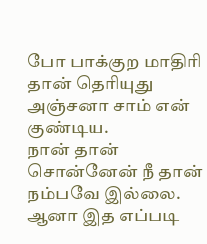போ பாக்குற மாதிரி தான் தெரியுது அஞ்சனா சாம் என் குண்டிய.
நான் தான் சொன்னேன் நீ தான் நம்பவே இல்லை.
ஆனா இத எப்படி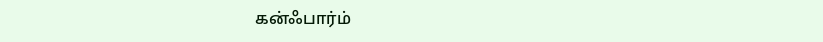கன்ஃபார்ம்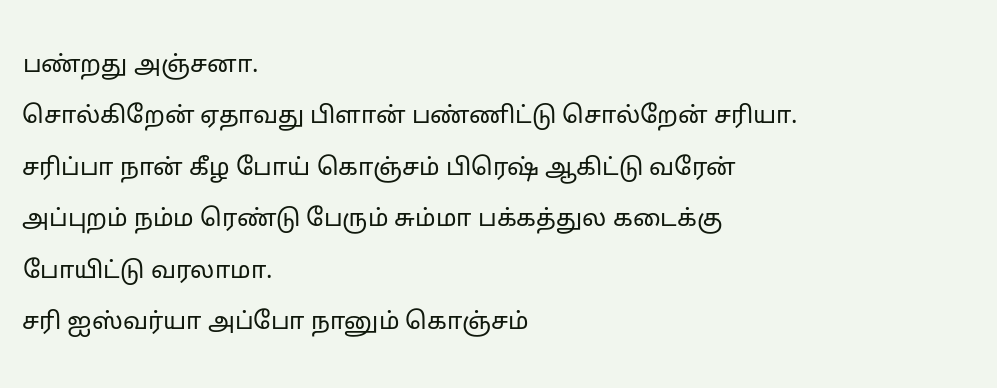பண்றது அஞ்சனா.
சொல்கிறேன் ஏதாவது பிளான் பண்ணிட்டு சொல்றேன் சரியா.
சரிப்பா நான் கீழ போய் கொஞ்சம் பிரெஷ் ஆகிட்டு வரேன் அப்புறம் நம்ம ரெண்டு பேரும் சும்மா பக்கத்துல கடைக்கு போயிட்டு வரலாமா.
சரி ஐஸ்வர்யா அப்போ நானும் கொஞ்சம்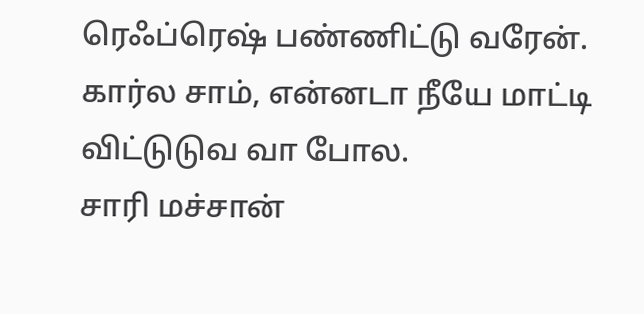ரெஃப்ரெஷ் பண்ணிட்டு வரேன்.
கார்ல சாம், என்னடா நீயே மாட்டி விட்டுடுவ வா போல.
சாரி மச்சான்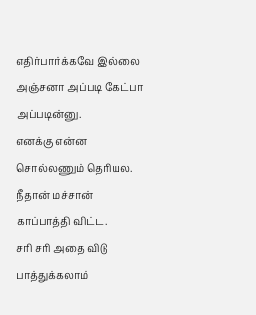எதிர்பார்க்கவே இல்லை அஞ்சனா அப்படி கேட்பா அப்படின்னு.
எனக்கு என்ன சொல்லணும் தெரியல. நீதான் மச்சான் காப்பாத்தி விட்ட.
சரி சரி அதை விடு பாத்துக்கலாம்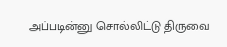அப்படின்னு சொல்லிட்டு திருவை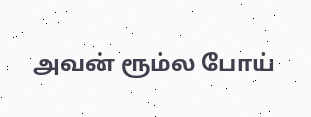அவன் ரூம்ல போய்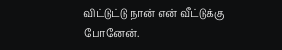விட்டுட்டு நான் என் வீட்டுக்கு போனேன்.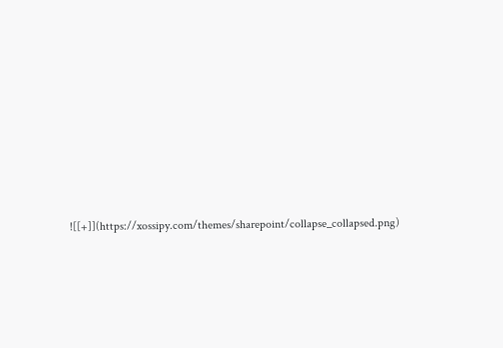![[+]](https://xossipy.com/themes/sharepoint/collapse_collapsed.png)